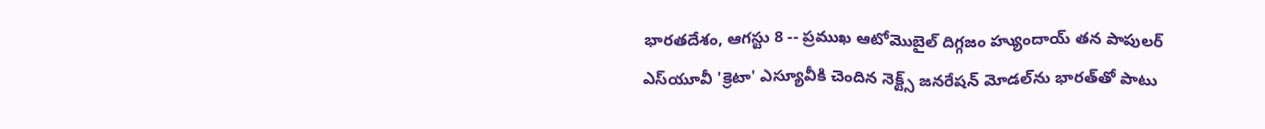భారతదేశం, ఆగస్టు 8 -- ప్రముఖ ఆటోమొబైల్ దిగ్గజం హ్యుందాయ్ తన పాపులర్ ఎస్‌యూవీ 'క్రెటా' ఎస్యూవీకి చెందిన నెక్ట్స్ జనరేషన్ మోడల్‌ను భారత్‌తో పాటు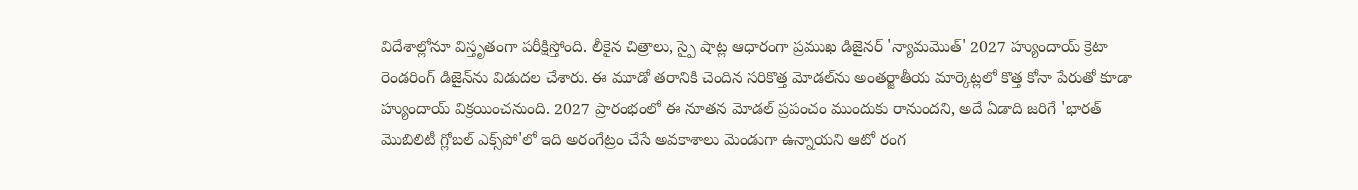విదేశాల్లోనూ విస్తృతంగా పరీక్షిస్తోంది. లీకైన చిత్రాలు, స్పై షాట్ల ఆధారంగా ప్రముఖ డిజైనర్ 'న్యామమొత్' 2027 హ్యుందాయ్ క్రెటా రెండరింగ్ డిజైన్‌ను విడుదల చేశారు. ఈ మూడో తరానికి చెందిన సరికొత్త మోడల్‌ను అంతర్జాతీయ మార్కెట్లలో కొత్త కోనా పేరుతో కూడా హ్యుందాయ్ విక్రయించనుంది. 2027 ప్రారంభంలో ఈ నూతన మోడల్ ప్రపంచం ముందుకు రానుందని, అదే ఏడాది జరిగే 'భారత్ మొబిలిటీ గ్లోబల్ ఎక్స్‌పో'లో ఇది అరంగేట్రం చేసే అవకాశాలు మెండుగా ఉన్నాయని ఆటో రంగ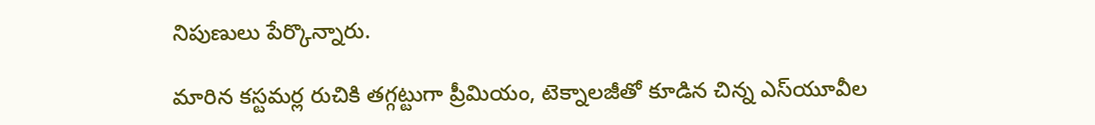నిపుణులు పేర్కొన్నారు.

మారిన కస్టమర్ల రుచికి తగ్గట్టుగా ప్రీమియం, టెక్నాలజీతో కూడిన చిన్న ఎస్‌యూవీల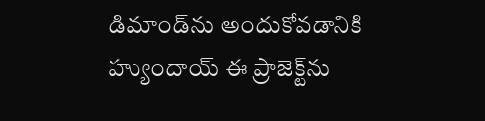డిమాండ్‌ను అందుకోవడానికి హ్యుందాయ్ ఈ ప్రాజెక్ట్‌ను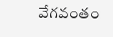వేగవంతం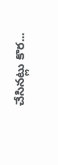చేసినట్లు కొర...